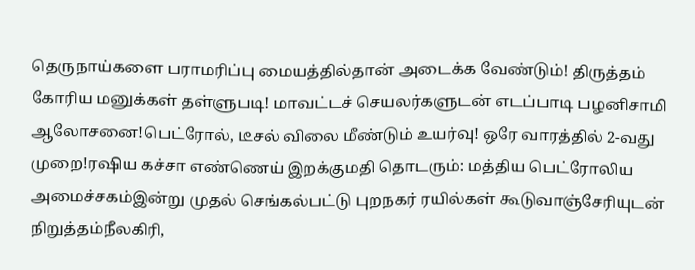தெருநாய்களை பராமரிப்பு மையத்தில்தான் அடைக்க வேண்டும்! திருத்தம் கோரிய மனுக்கள் தள்ளுபடி! மாவட்டச் செயலர்களுடன் எடப்பாடி பழனிசாமி ஆலோசனை!பெட்ரோல், டீசல் விலை மீண்டும் உயர்வு! ஒரே வாரத்தில் 2-வது முறை!ரஷிய கச்சா எண்ணெய் இறக்குமதி தொடரும்: மத்திய பெட்ரோலிய அமைச்சகம்இன்று முதல் செங்கல்பட்டு புறநகர் ரயில்கள் கூடுவாஞ்சேரியுடன் நிறுத்தம்நீலகிரி,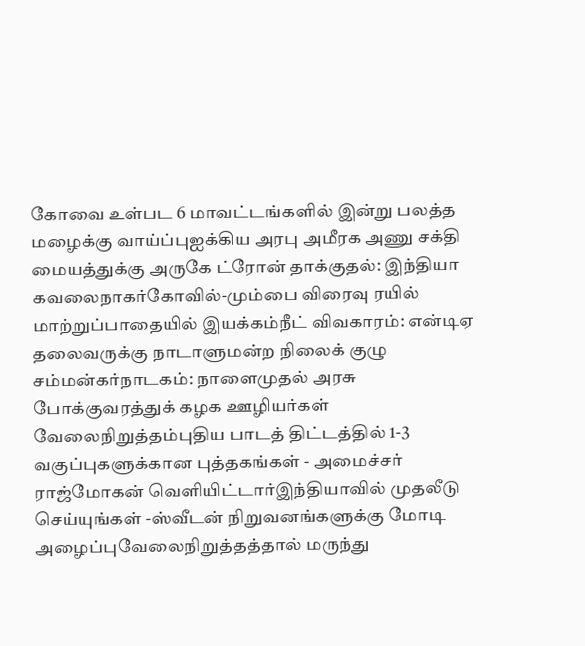கோவை உள்பட 6 மாவட்டங்களில் இன்று பலத்த மழைக்கு வாய்ப்புஐக்கிய அரபு அமீரக அணு சக்தி மையத்துக்கு அருகே ட்ரோன் தாக்குதல்: இந்தியா கவலைநாகர்கோவில்-மும்பை விரைவு ரயில் மாற்றுப்பாதையில் இயக்கம்நீட் விவகாரம்: என்டிஏ தலைவருக்கு நாடாளுமன்ற நிலைக் குழு சம்மன்கர்நாடகம்: நாளைமுதல் அரசு போக்குவரத்துக் கழக ஊழியர்கள் வேலைநிறுத்தம்புதிய பாடத் திட்டத்தில் 1-3 வகுப்புகளுக்கான புத்தகங்கள் - அமைச்சர் ராஜ்மோகன் வெளியிட்டார்இந்தியாவில் முதலீடு செய்யுங்கள் -ஸ்வீடன் நிறுவனங்களுக்கு மோடி அழைப்புவேலைநிறுத்தத்தால் மருந்து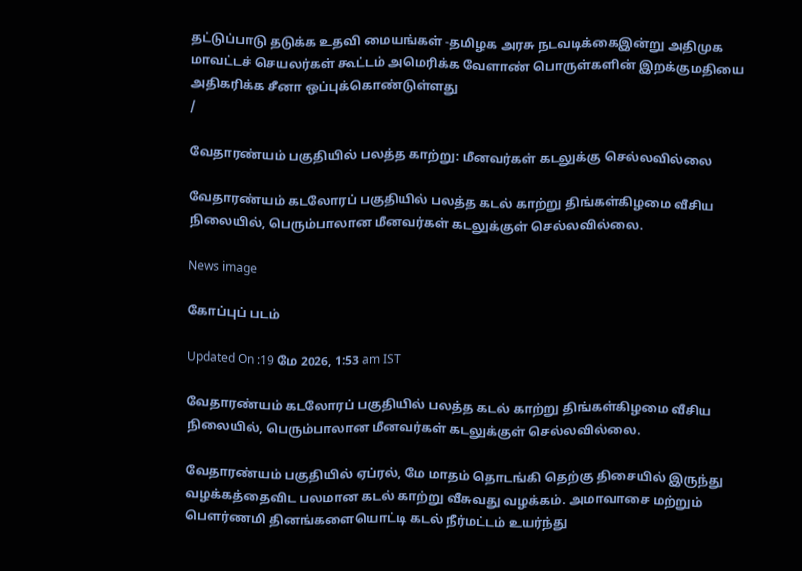தட்டுப்பாடு தடுக்க உதவி மையங்கள் -தமிழக அரசு நடவடிக்கைஇன்று அதிமுக மாவட்டச் செயலர்கள் கூட்டம் அமெரிக்க வேளாண் பொருள்களின் இறக்குமதியை அதிகரிக்க சீனா ஒப்புக்கொண்டுள்ளது
/

வேதாரண்யம் பகுதியில் பலத்த காற்று: மீனவர்கள் கடலுக்கு செல்லவில்லை

வேதாரண்யம் கடலோரப் பகுதியில் பலத்த கடல் காற்று திங்கள்கிழமை வீசிய நிலையில், பெரும்பாலான மீனவர்கள் கடலுக்குள் செல்லவில்லை.

News image

கோப்புப் படம்

Updated On :19 மே 2026, 1:53 am IST

வேதாரண்யம் கடலோரப் பகுதியில் பலத்த கடல் காற்று திங்கள்கிழமை வீசிய நிலையில், பெரும்பாலான மீனவர்கள் கடலுக்குள் செல்லவில்லை.

வேதாரண்யம் பகுதியில் ஏப்ரல், மே மாதம் தொடங்கி தெற்கு திசையில் இருந்து வழக்கத்தைவிட பலமான கடல் காற்று வீசுவது வழக்கம். அமாவாசை மற்றும் பௌர்ணமி தினங்களையொட்டி கடல் நீர்மட்டம் உயர்ந்து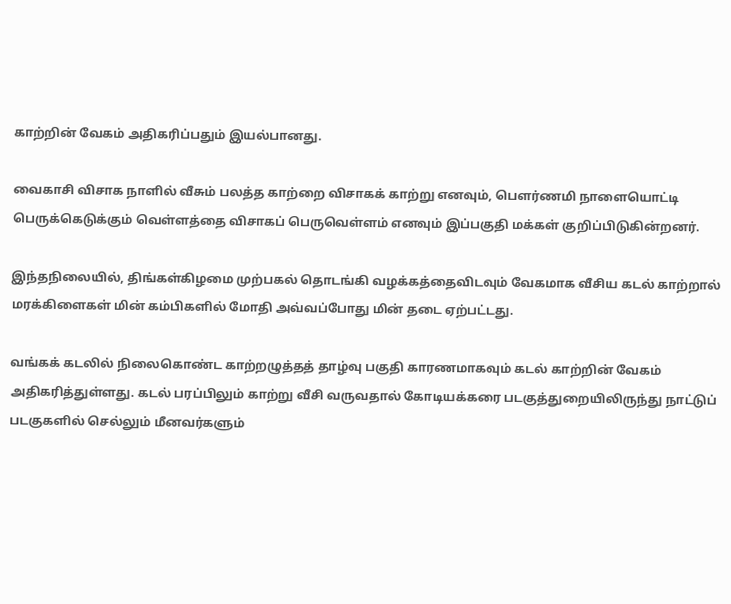காற்றின் வேகம் அதிகரிப்பதும் இயல்பானது.

வைகாசி விசாக நாளில் வீசும் பலத்த காற்றை விசாகக் காற்று எனவும், பௌர்ணமி நாளையொட்டி பெருக்கெடுக்கும் வெள்ளத்தை விசாகப் பெருவெள்ளம் எனவும் இப்பகுதி மக்கள் குறிப்பிடுகின்றனர்.

இந்தநிலையில், திங்கள்கிழமை முற்பகல் தொடங்கி வழக்கத்தைவிடவும் வேகமாக வீசிய கடல் காற்றால் மரக்கிளைகள் மின் கம்பிகளில் மோதி அவ்வப்போது மின் தடை ஏற்பட்டது.

வங்கக் கடலில் நிலைகொண்ட காற்றழுத்தத் தாழ்வு பகுதி காரணமாகவும் கடல் காற்றின் வேகம் அதிகரித்துள்ளது. கடல் பரப்பிலும் காற்று வீசி வருவதால் கோடியக்கரை படகுத்துறையிலிருந்து நாட்டுப் படகுகளில் செல்லும் மீனவர்களும்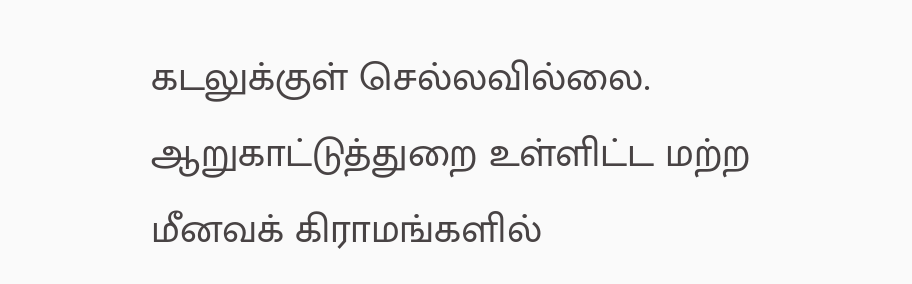கடலுக்குள் செல்லவில்லை. ஆறுகாட்டுத்துறை உள்ளிட்ட மற்ற மீனவக் கிராமங்களில்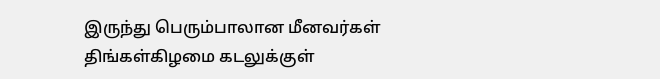இருந்து பெரும்பாலான மீனவர்கள் திங்கள்கிழமை கடலுக்குள்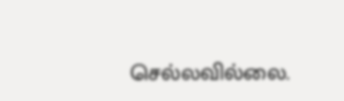செல்லவில்லை.